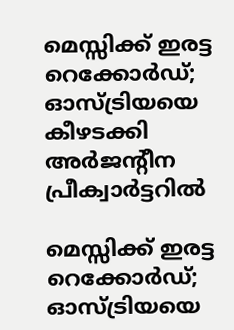മെസ്സിക്ക് ഇരട്ട റെക്കോർഡ്; ഓസ്ട്രിയയെ കീഴടക്കി അർജന്റീന പ്രീക്വാർട്ടറിൽ

മെസ്സിക്ക് ഇരട്ട റെക്കോർഡ്; ഓസ്ട്രിയയെ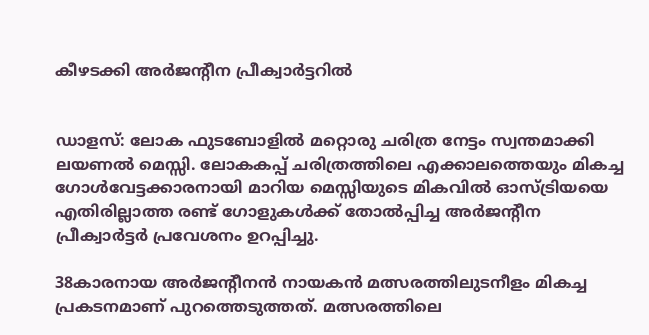കീഴടക്കി അർജന്റീന പ്രീക്വാർട്ടറിൽ


ഡാളസ്: ലോക ഫുടബോളിൽ മറ്റൊരു ചരിത്ര നേട്ടം സ്വന്തമാക്കി ലയണൽ മെസ്സി. ലോകകപ്പ് ചരിത്രത്തിലെ എക്കാലത്തെയും മികച്ച ഗോൾവേട്ടക്കാരനായി മാറിയ മെസ്സിയുടെ മികവിൽ ഓസ്ട്രിയയെ എതിരില്ലാത്ത രണ്ട് ഗോളുകൾക്ക് തോൽപ്പിച്ച അർജന്റീന പ്രീക്വാർട്ടർ പ്രവേശനം ഉറപ്പിച്ചു.

38കാരനായ അർജന്റീനൻ നായകൻ മത്സരത്തിലുടനീളം മികച്ച പ്രകടനമാണ് പുറത്തെടുത്തത്. മത്സരത്തിലെ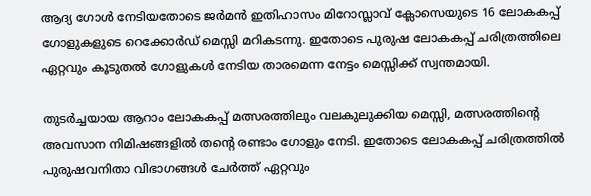ആദ്യ ഗോൾ നേടിയതോടെ ജർമൻ ഇതിഹാസം മിറോസ്ലാവ് ക്ലോസെയുടെ 16 ലോകകപ്പ് ഗോളുകളുടെ റെക്കോർഡ് മെസ്സി മറികടന്നു. ഇതോടെ പുരുഷ ലോകകപ്പ് ചരിത്രത്തിലെ ഏറ്റവും കൂടുതൽ ഗോളുകൾ നേടിയ താരമെന്ന നേട്ടം മെസ്സിക്ക് സ്വന്തമായി.

തുടർച്ചയായ ആറാം ലോകകപ്പ് മത്സരത്തിലും വലകുലുക്കിയ മെസ്സി, മത്സരത്തിന്റെ അവസാന നിമിഷങ്ങളിൽ തന്റെ രണ്ടാം ഗോളും നേടി. ഇതോടെ ലോകകപ്പ് ചരിത്രത്തിൽ പുരുഷവനിതാ വിഭാഗങ്ങൾ ചേർത്ത് ഏറ്റവും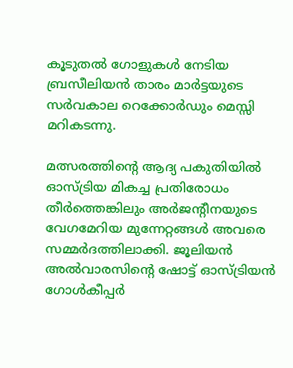കൂടുതൽ ഗോളുകൾ നേടിയ ബ്രസീലിയൻ താരം മാർട്ടയുടെ സർവകാല റെക്കോർഡും മെസ്സി മറികടന്നു.

മത്സരത്തിന്റെ ആദ്യ പകുതിയിൽ ഓസ്ട്രിയ മികച്ച പ്രതിരോധം തീർത്തെങ്കിലും അർജന്റീനയുടെ വേഗമേറിയ മുന്നേറ്റങ്ങൾ അവരെ സമ്മർദത്തിലാക്കി. ജൂലിയൻ അൽവാരസിന്റെ ഷോട്ട് ഓസ്ട്രിയൻ ഗോൾകീപ്പർ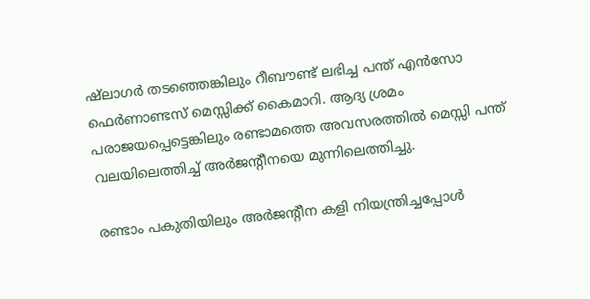ഷ്‌ലാഗർ തടഞ്ഞെങ്കിലും റീബൗണ്ട് ലഭിച്ച പന്ത് എൻസോ ഫെർണാണ്ടസ് മെസ്സിക്ക് കൈമാറി. ആദ്യ ശ്രമം പരാജയപ്പെട്ടെങ്കിലും രണ്ടാമത്തെ അവസരത്തിൽ മെസ്സി പന്ത് വലയിലെത്തിച്ച് അർജന്റീനയെ മുന്നിലെത്തിച്ചു.

രണ്ടാം പകുതിയിലും അർജന്റീന കളി നിയന്ത്രിച്ചപ്പോൾ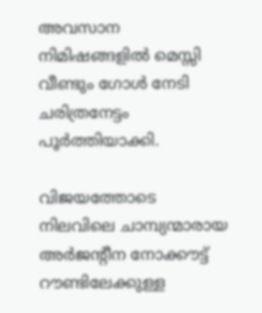അവസാന നിമിഷങ്ങളിൽ മെസ്സി വീണ്ടും ഗോൾ നേടി ചരിത്രനേട്ടം പൂർത്തിയാക്കി.

വിജയത്തോടെ നിലവിലെ ചാമ്പ്യന്മാരായ അർജന്റീന നോക്കൗട്ട് റൗണ്ടിലേക്കുള്ള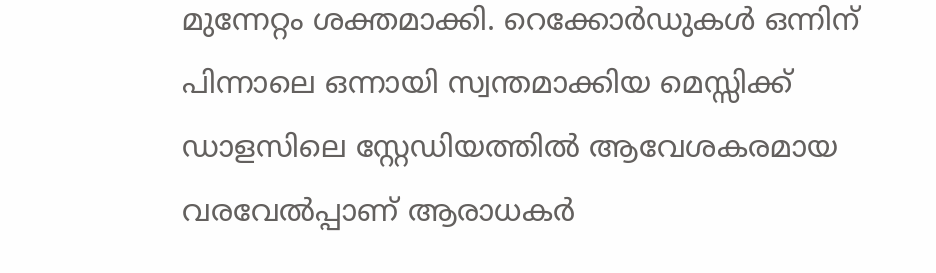മുന്നേറ്റം ശക്തമാക്കി. റെക്കോർഡുകൾ ഒന്നിന് പിന്നാലെ ഒന്നായി സ്വന്തമാക്കിയ മെസ്സിക്ക് ഡാളസിലെ സ്റ്റേഡിയത്തിൽ ആവേശകരമായ വരവേൽപ്പാണ് ആരാധകർ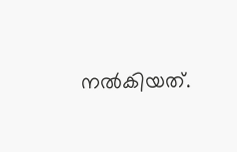നൽകിയത്.